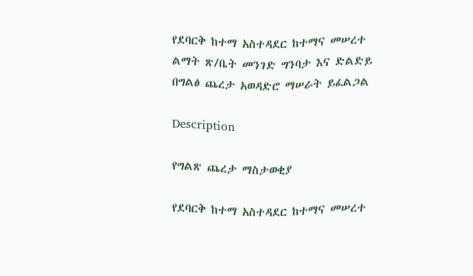የደባርቅ ከተማ አስተዳደር ከተማና መሠረተ ልማት ጽ/ቤት መንገድ ግንባታ እና ድልድይ በግልፅ ጨረታ አወዳድሮ ማሠራት ይፈልጋል

Description

የግልጽ ጨረታ ማስታወቂያ

የደባርቅ ከተማ አስተዳደር ከተማና መሠረተ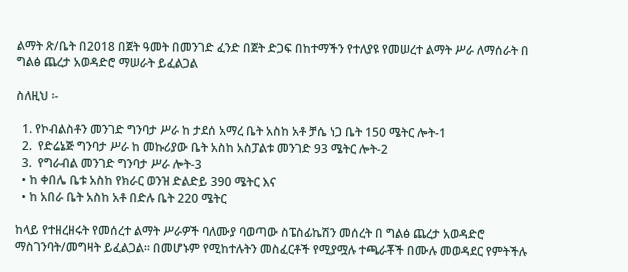ልማት ጽ/ቤት በ2018 በጀት ዓመት በመንገድ ፈንድ በጀት ድጋፍ በከተማችን የተለያዩ የመሠረተ ልማት ሥራ ለማሰራት በ ግልፅ ጨረታ አወዳድሮ ማሠራት ይፈልጋል

ስለዚህ ፡-

  1. የኮብልስቶን መንገድ ግንባታ ሥራ ከ ታደሰ አማረ ቤት አስከ አቶ ቻሴ ነጋ ቤት 150 ሜትር ሎት-1
  2.  የድሬኔጅ ግንባታ ሥራ ከ መኩሪያው ቤት አስከ አስፓልቱ መንገድ 93 ሜትር ሎት-2
  3.  የግራብል መንገድ ግንባታ ሥራ ሎት-3
  • ከ ቀበሌ ቤቱ አስከ የክራር ወንዝ ድልድይ 390 ሜትር እና
  • ከ አበራ ቤት አስከ አቶ በድሉ ቤት 220 ሜትር

ከላይ የተዘረዘሩት የመሰረተ ልማት ሥራዎች ባለሙያ ባወጣው ስፔስፊኬሽን መሰረት በ ግልፅ ጨረታ አወዳድሮ ማስገንባት/መግዛት ይፈልጋል፡፡ በመሆኑም የሚከተሉትን መስፈርቶች የሚያሟሉ ተጫራቾች በሙሉ መወዳደር የምትችሉ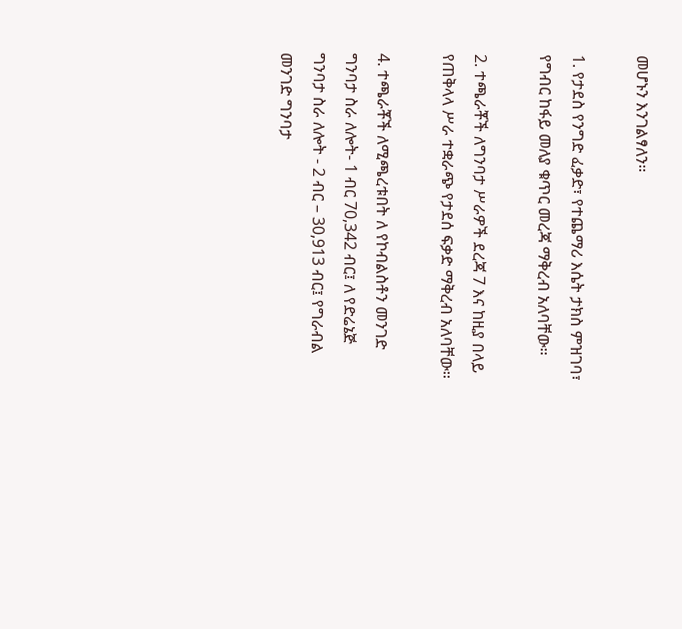መሆኑን እንገልፃለን።

1. የታደስ የንግድ ፈቃድ፣ የተጨማሪ እሴት ታክስ ምዝገባ፣ የግብር ከፋይ መለያ ቁጥር መረጃ ማቅረብ አለባቸው።

2. ተጫራቾች ለግንባታ ሥራዎች ደረጃ 7 እና ከዚያ በላይ የጠቅላላ ሥራ ተቋራጭ የታደሰ ፍቃድ ማቅረብ አለባቸው።

4. ተጫራቾች ለሚጫረቱበት ለ የኮብልስቶን መንገድ ግንባታ ስራ ለሎት- 1 ብር 70,342 ብር፤ ለ የድሬኔጅ ግንባታ ስራ ለሎት - 2 ብር – 30,913 ብር፤ የግራብል መንገድ ግንባታ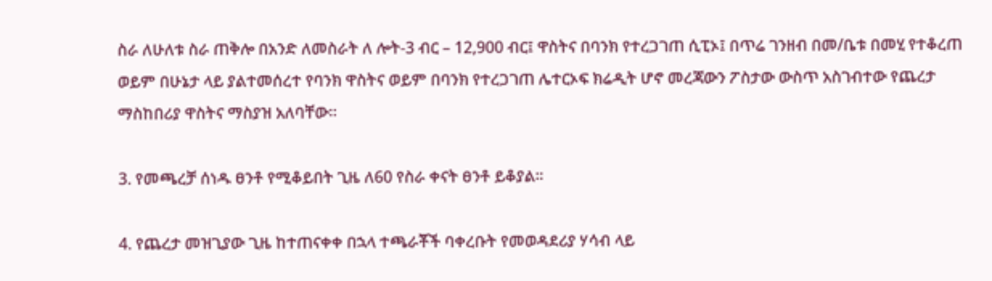ስራ ለሁለቱ ስራ ጠቅሎ በአንድ ለመስራት ለ ሎት-3 ብር – 12,900 ብር፤ ዋስትና በባንክ የተረጋገጠ ሲፒኦ፤ በጥሬ ገንዘብ በመ/ቤቱ በመሂ የተቆረጠ ወይም በሁኔታ ላይ ያልተመሰረተ የባንክ ዋስትና ወይም በባንክ የተረጋገጠ ሌተርኦፍ ክሬዲት ሆኖ መረጃውን ፖስታው ውስጥ አስገብተው የጨረታ ማስከበሪያ ዋስትና ማስያዝ አለባቸው።

3. የመጫረቻ ሰነዱ ፀንቶ የሚቆይበት ጊዜ ለ60 የስራ ቀናት ፀንቶ ይቆያል።

4. የጨረታ መዝጊያው ጊዜ ከተጠናቀቀ በኋላ ተጫራቾች ባቀረቡት የመወዳደሪያ ሃሳብ ላይ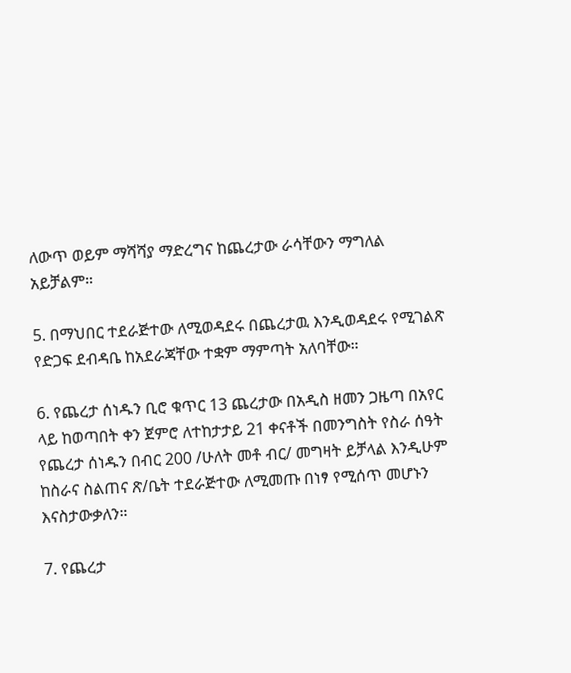ለውጥ ወይም ማሻሻያ ማድረግና ከጨረታው ራሳቸውን ማግለል አይቻልም።

5. በማህበር ተደራጅተው ለሚወዳደሩ በጨረታዉ እንዲወዳደሩ የሚገልጽ የድጋፍ ደብዳቤ ከአደራጃቸው ተቋም ማምጣት አለባቸው።

6. የጨረታ ሰነዱን ቢሮ ቁጥር 13 ጨረታው በአዲስ ዘመን ጋዜጣ በአየር ላይ ከወጣበት ቀን ጀምሮ ለተከታታይ 21 ቀናቶች በመንግስት የስራ ሰዓት የጨረታ ሰነዱን በብር 200 /ሁለት መቶ ብር/ መግዛት ይቻላል እንዲሁም ከስራና ስልጠና ጽ/ቤት ተደራጅተው ለሚመጡ በነፃ የሚሰጥ መሆኑን እናስታውቃለን።

7. የጨረታ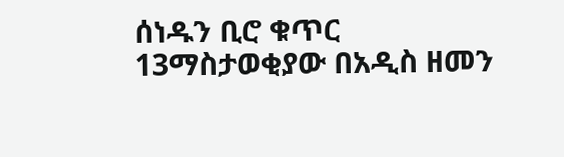ሰነዱን ቢሮ ቁጥር 13ማስታወቂያው በአዲስ ዘመን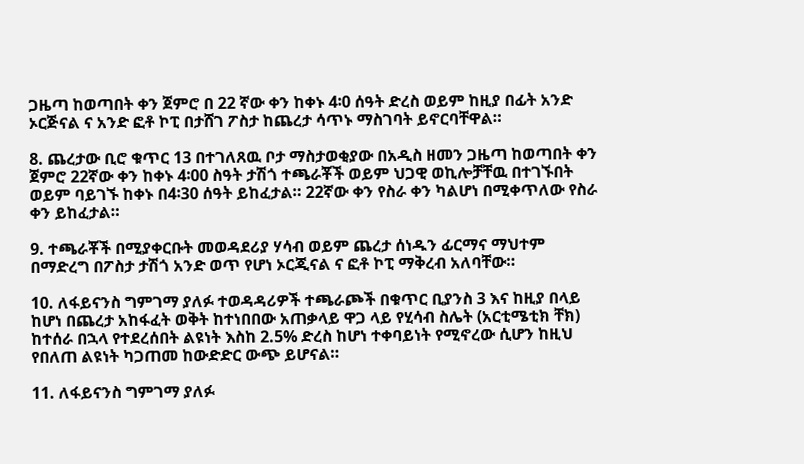ጋዜጣ ከወጣበት ቀን ጀምሮ በ 22 ኛው ቀን ከቀኑ 4፡0 ሰዓት ድረስ ወይም ከዚያ በፊት አንድ ኦርጅናል ና አንድ ፎቶ ኮፒ በታሸገ ፖስታ ከጨረታ ሳጥኑ ማስገባት ይኖርባቸዋል።

8. ጨረታው ቢሮ ቁጥር 13 በተገለጸዉ ቦታ ማስታወቂያው በአዲስ ዘመን ጋዜጣ ከወጣበት ቀን ጀምሮ 22ኛው ቀን ከቀኑ 4፡00 ስዓት ታሽጎ ተጫራቾች ወይም ህጋዊ ወኪሎቻቸዉ በተገኙበት ወይም ባይገኙ ከቀኑ በ4፡30 ሰዓት ይከፈታል። 22ኛው ቀን የስራ ቀን ካልሆነ በሚቀጥለው የስራ ቀን ይከፈታል።

9. ተጫራቾች በሚያቀርቡት መወዳደሪያ ሃሳብ ወይም ጨረታ ሰነዱን ፊርማና ማህተም በማድረግ በፖስታ ታሽጎ አንድ ወጥ የሆነ ኦርጂናል ና ፎቶ ኮፒ ማቅረብ አለባቸው።

10. ለፋይናንስ ግምገማ ያለፉ ተወዳዳሪዎች ተጫራጮች በቁጥር ቢያንስ 3 እና ከዚያ በላይ ከሆነ በጨረታ አከፋፈት ወቅት ከተነበበው አጠቃላይ ዋጋ ላይ የሂሳብ ስሌት (አርቲሜቲክ ቸክ) ከተሰራ በኋላ የተደረሰበት ልዩነት እስከ 2.5% ድረስ ከሆነ ተቀባይነት የሚኖረው ሲሆን ከዚህ የበለጠ ልዩነት ካጋጠመ ከውድድር ውጭ ይሆናል።

11. ለፋይናንስ ግምገማ ያለፉ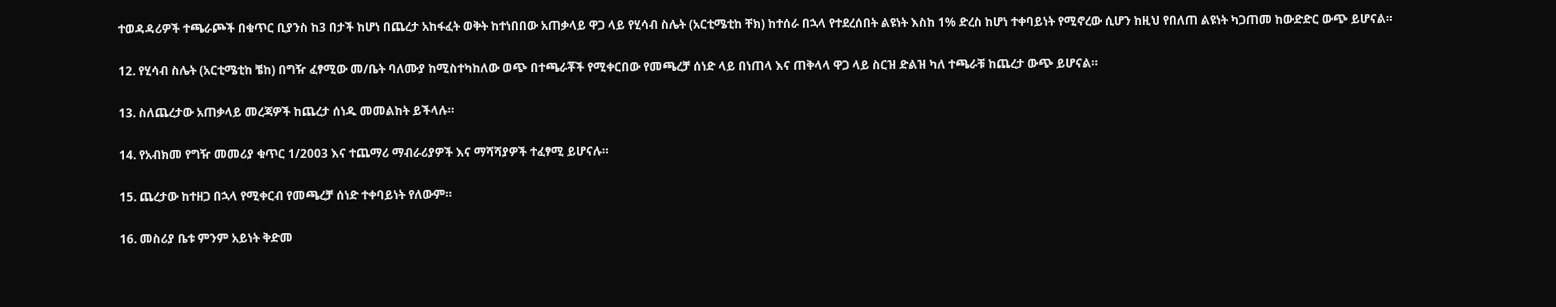ተወዳዳሪዎች ተጫራጮች በቁጥር ቢያንስ ከ3 በታች ከሆነ በጨረታ አከፋፈት ወቅት ከተነበበው አጠቃላይ ዋጋ ላይ የሂሳብ ስሌት (አርቲሜቲከ ቸክ) ከተሰራ በኋላ የተደረሰበት ልዩነት እስከ 1% ድረስ ከሆነ ተቀባይነት የሚኖረው ሲሆን ከዚህ የበለጠ ልዩነት ካጋጠመ ከውድድር ውጭ ይሆናል።

12. የሂሳብ ስሌት (አርቲሜቲከ ቼከ) በግዥ ፈፃሚው መ/ቤት ባለሙያ ከሚስተካከለው ወጭ በተጫራቾች የሚቀርበው የመጫረቻ ሰነድ ላይ በነጠላ እና ጠቅላላ ዋጋ ላይ ስርዝ ድልዝ ካለ ተጫራቹ ከጨረታ ውጭ ይሆናል።

13. ስለጨረታው አጠቃላይ መረጃዎች ከጨረታ ሰነዱ መመልከት ይችላሉ።

14. የአብክመ የግዥ መመሪያ ቁጥር 1/2003 እና ተጨማሪ ማብራሪያዎች እና ማሻሻያዎች ተፈፃሚ ይሆናሉ።

15. ጨረታው ከተዘጋ በኋላ የሚቀርብ የመጫረቻ ሰነድ ተቀባይነት የለውም።

16. መስሪያ ቤቱ ምንም አይነት ቅድመ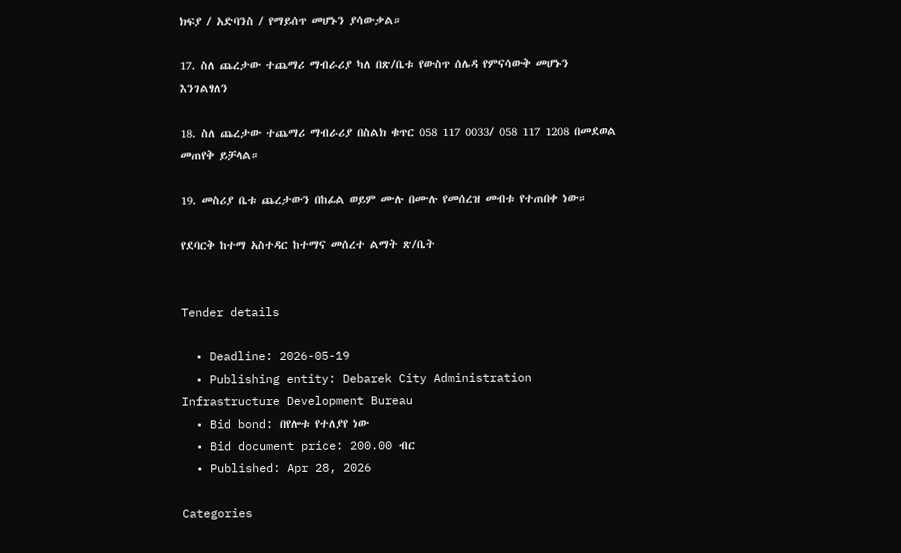ክፍያ / አድባንስ / የማይሰጥ መሆኑን ያሳውቃል።

17. ስለ ጨረታው ተጨማሪ ማብራሪያ ካለ በጽ/ቤቱ የውስጥ ሰሌዳ የምናሳውቅ መሆኑን እንገልፃለን

18. ስለ ጨረታው ተጨማሪ ማብራሪያ በስልክ ቁጥር 058 117 0033/ 058 117 1208 በመደወል መጠየቅ ይቻላል።

19. መስሪያ ቤቱ ጨረታውን በከፊል ወይም ሙሉ በሙሉ የመሰረዝ መብቱ የተጠበቀ ነው።

የደባርቅ ከተማ አስተዳር ከተማና መሰረተ ልማት ጽ/ቤት


Tender details

  • Deadline: 2026-05-19
  • Publishing entity: Debarek City Administration Infrastructure Development Bureau
  • Bid bond: በየሎቱ የተለያየ ነው
  • Bid document price: 200.00 ብር
  • Published: Apr 28, 2026

Categories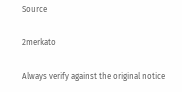Source

2merkato

Always verify against the original notice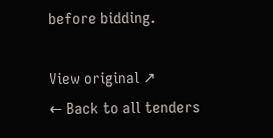before bidding.

View original ↗
← Back to all tenders